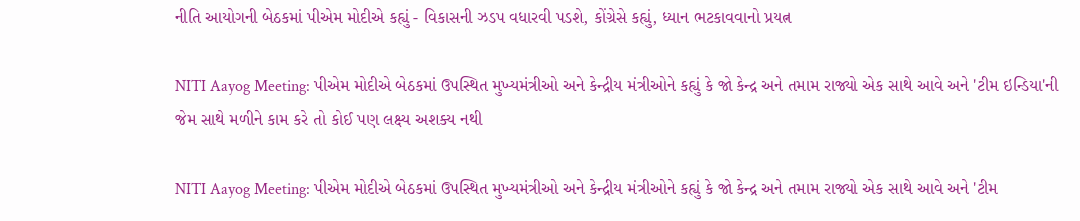નીતિ આયોગની બેઠકમાં પીએમ મોદીએ કહ્યું - વિકાસની ઝડપ વધારવી પડશે, કોંગ્રેસે કહ્યું, ધ્યાન ભટકાવવાનો પ્રયત્ન

NITI Aayog Meeting: પીએમ મોદીએ બેઠકમાં ઉપસ્થિત મુખ્યમંત્રીઓ અને કેન્દ્રીય મંત્રીઓને કહ્યું કે જો કેન્દ્ર અને તમામ રાજ્યો એક સાથે આવે અને 'ટીમ ઇન્ડિયા'ની જેમ સાથે મળીને કામ કરે તો કોઈ પણ લક્ષ્ય અશક્ય નથી

NITI Aayog Meeting: પીએમ મોદીએ બેઠકમાં ઉપસ્થિત મુખ્યમંત્રીઓ અને કેન્દ્રીય મંત્રીઓને કહ્યું કે જો કેન્દ્ર અને તમામ રાજ્યો એક સાથે આવે અને 'ટીમ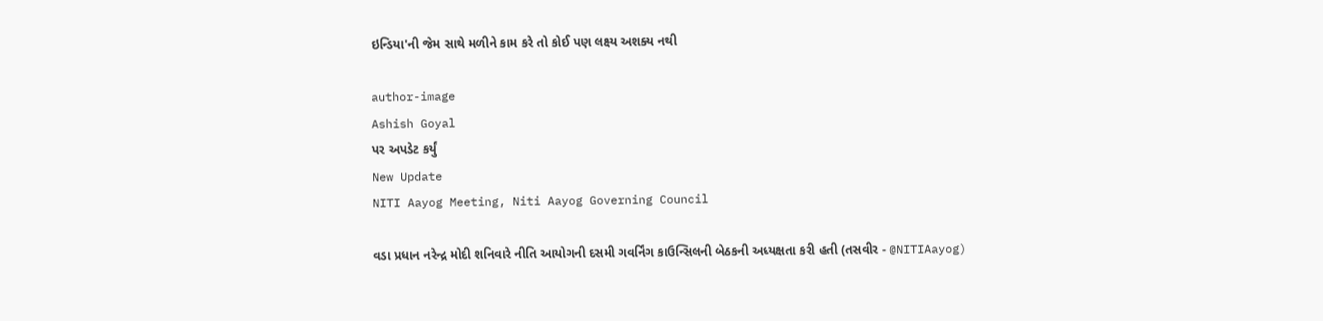ઇન્ડિયા'ની જેમ સાથે મળીને કામ કરે તો કોઈ પણ લક્ષ્ય અશક્ય નથી

author-image
Ashish Goyal
પર અપડેટ કર્યું
New Update
NITI Aayog Meeting, Niti Aayog Governing Council

વડા પ્રધાન નરેન્દ્ર મોદી શનિવારે નીતિ આયોગની દસમી ગવર્નિંગ કાઉન્સિલની બેઠકની અધ્યક્ષતા કરી હતી (તસવીર - @NITIAayog)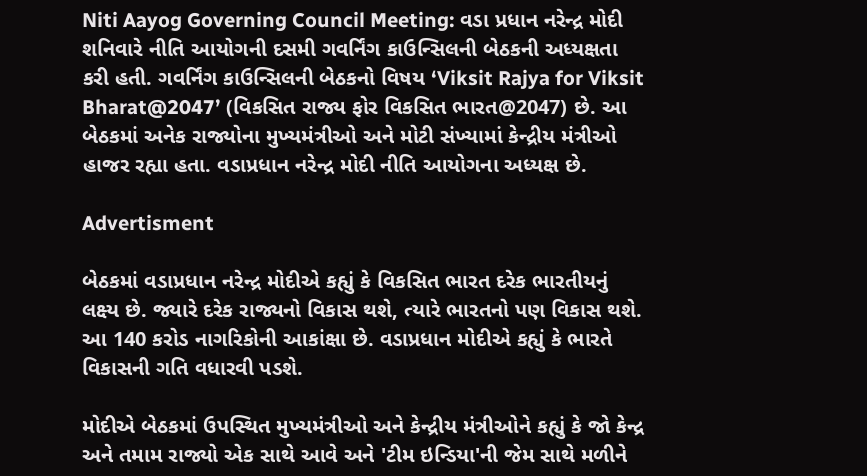Niti Aayog Governing Council Meeting: વડા પ્રધાન નરેન્દ્ર મોદી શનિવારે નીતિ આયોગની દસમી ગવર્નિંગ કાઉન્સિલની બેઠકની અધ્યક્ષતા કરી હતી. ગવર્નિંગ કાઉન્સિલની બેઠકનો વિષય ‘Viksit Rajya for Viksit Bharat@2047’ (વિકસિત રાજ્ય ફોર વિકસિત ભારત@2047) છે. આ બેઠકમાં અનેક રાજ્યોના મુખ્યમંત્રીઓ અને મોટી સંખ્યામાં કેન્દ્રીય મંત્રીઓ હાજર રહ્યા હતા. વડાપ્રધાન નરેન્દ્ર મોદી નીતિ આયોગના અધ્યક્ષ છે.

Advertisment

બેઠકમાં વડાપ્રધાન નરેન્દ્ર મોદીએ કહ્યું કે વિકસિત ભારત દરેક ભારતીયનું લક્ષ્ય છે. જ્યારે દરેક રાજ્યનો વિકાસ થશે, ત્યારે ભારતનો પણ વિકાસ થશે. આ 140 કરોડ નાગરિકોની આકાંક્ષા છે. વડાપ્રધાન મોદીએ કહ્યું કે ભારતે વિકાસની ગતિ વધારવી પડશે.

મોદીએ બેઠકમાં ઉપસ્થિત મુખ્યમંત્રીઓ અને કેન્દ્રીય મંત્રીઓને કહ્યું કે જો કેન્દ્ર અને તમામ રાજ્યો એક સાથે આવે અને 'ટીમ ઇન્ડિયા'ની જેમ સાથે મળીને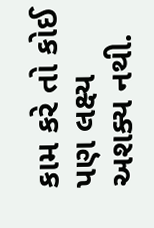કામ કરે તો કોઈ પણ લક્ષ્ય અશક્ય નથી.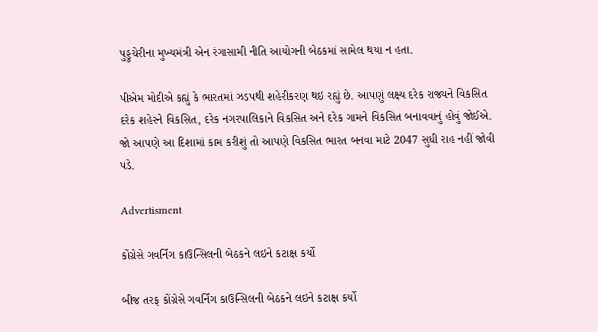પુડ્ડુચેરીના મુખ્યમંત્રી એન રંગાસામી નીતિ આયોગની બેઠકમાં સામેલ થયા ન હતા.

પીએમ મોદીએ કહ્યું કે ભારતમાં ઝડપથી શહેરીકરણ થઇ રહ્યું છે. આપણું લક્ષ્ય દરેક રાજ્યને વિકસિત દરેક શહેરને વિકસિત, દરેક નગરપાલિકાને વિકસિત અને દરેક ગામને વિકસિત બનાવવાનું હોવું જોઈએ. જો આપણે આ દિશામાં કામ કરીશું તો આપણે વિકસિત ભારત બનવા માટે 2047 સુધી રાહ નહીં જોવી પડે.

Advertisment

કોંગ્રેસે ગવર્નિંગ કાઉન્સિલની બેઠકને લઇને કટાક્ષ કર્યો

બીજ તરફ કોંગ્રેસે ગવર્નિંગ કાઉન્સિલની બેઠકને લઇને કટાક્ષ કર્યો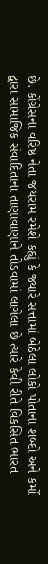છે. કોંગ્રેસના વરિષ્ઠ નેતા જયરામ રમેશે કહ્યું કે જ્યારે સત્તામાં બેઠેલા લોકો પોતાના શબ્દો અને કર્મો દ્વારા સામાજિક સંવાદિતાના તાણાવાણાને તોડવામાં લાગેલા છે ત્યારે કેવી રીતે વિકસિત ભારત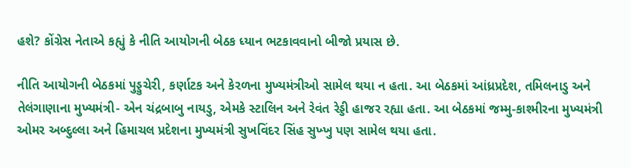હશે? કોંગ્રેસ નેતાએ કહ્યું કે નીતિ આયોગની બેઠક ધ્યાન ભટકાવવાનો બીજો પ્રયાસ છે.

નીતિ આયોગની બેઠકમાં પુડ્ડુચેરી, કર્ણાટક અને કેરળના મુખ્યમંત્રીઓ સામેલ થયા ન હતા. આ બેઠકમાં આંધ્રપ્રદેશ, તમિલનાડુ અને તેલંગાણાના મુખ્યમંત્રી- એન ચંદ્રબાબુ નાયડુ, એમકે સ્ટાલિન અને રેવંત રેડ્ડી હાજર રહ્યા હતા. આ બેઠકમાં જમ્મુ-કાશ્મીરના મુખ્યમંત્રી ઓમર અબ્દુલ્લા અને હિમાચલ પ્રદેશના મુખ્યમંત્રી સુખવિંદર સિંહ સુખ્ખુ પણ સામેલ થયા હતા.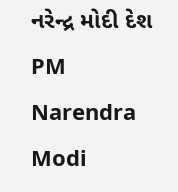નરેન્દ્ર મોદી દેશ PM Narendra Modi